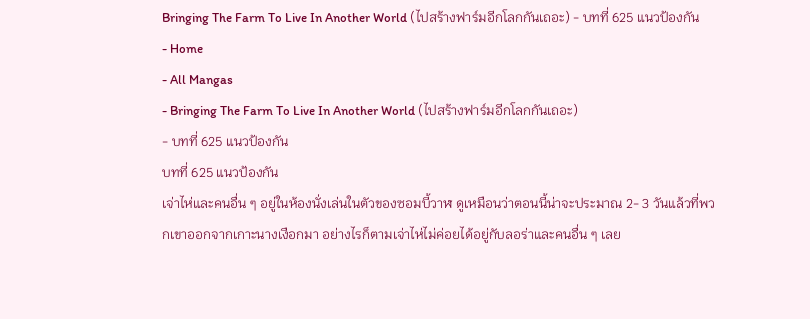Bringing The Farm To Live In Another World (ไปสร้างฟาร์มอีกโลกกันเถอะ) - บทที่ 625 แนวป้องกัน
- Home
- All Mangas
- Bringing The Farm To Live In Another World (ไปสร้างฟาร์มอีกโลกกันเถอะ)
- บทที่ 625 แนวป้องกัน
บทที่ 625 แนวป้องกัน
เจ่าไห่และคนอื่น ๆ อยู่ในห้องนั่งเล่นในตัวของซอมบี้วาฬ ดูเหมือนว่าตอนนี้น่าจะประมาณ 2- 3 วันแล้วที่พวกเขาออกจากเกาะนางเงือกมา อย่างไรก็ตามเจ่าไห่ไม่ค่อยได้อยู่กับลอร่าและคนอื่น ๆ เลย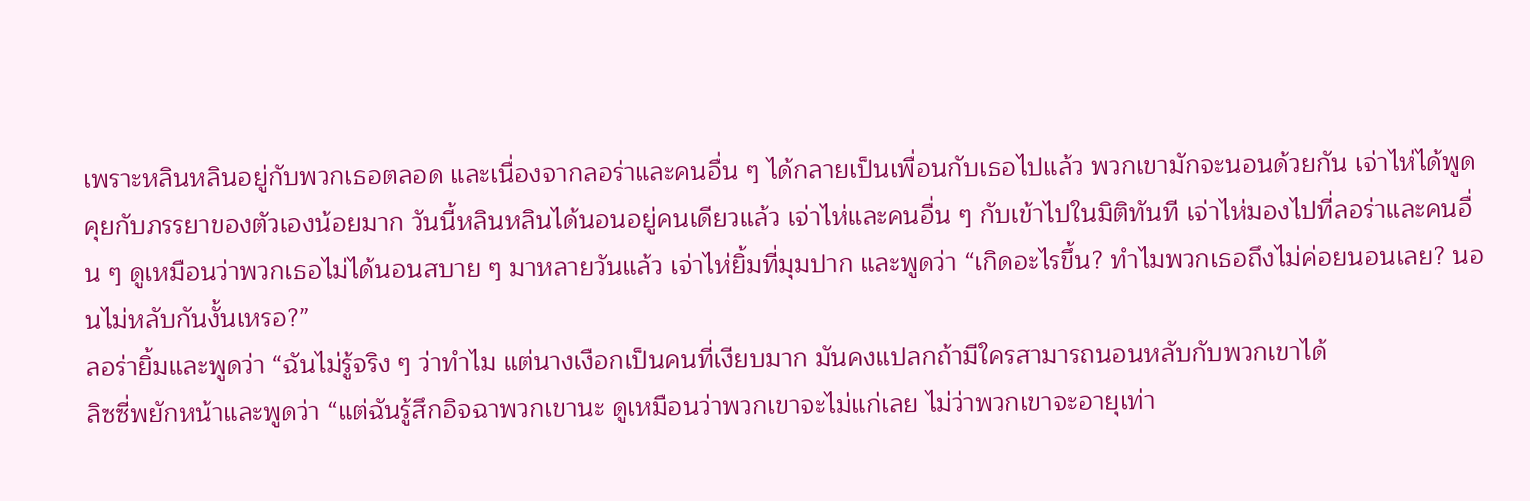เพราะหลินหลินอยู่กับพวกเธอตลอด และเนื่องจากลอร่าและคนอื่น ๆ ได้กลายเป็นเพื่อนกับเธอไปแล้ว พวกเขามักจะนอนด้วยกัน เจ่าไห่ได้พูดคุยกับภรรยาของตัวเองน้อยมาก วันนี้หลินหลินได้นอนอยู่คนเดียวแล้ว เจ่าไห่และคนอื่น ๆ กับเข้าไปในมิติทันที เจ่าไห่มองไปที่ลอร่าและคนอื่น ๆ ดูเหมือนว่าพวกเธอไม่ได้นอนสบาย ๆ มาหลายวันแล้ว เจ่าไห่ยิ้มที่มุมปาก และพูดว่า “เกิดอะไรขึ้น? ทําไมพวกเธอถึงไม่ค่อยนอนเลย? นอนไม่หลับกันงั้นเหรอ?”
ลอร่ายิ้มและพูดว่า “ฉันไม่รู้จริง ๆ ว่าทําไม แต่นางเงือกเป็นคนที่เงียบมาก มันคงแปลกถ้ามีใครสามารถนอนหลับกับพวกเขาได้
ลิซซี่พยักหน้าและพูดว่า “แต่ฉันรู้สึกอิจฉาพวกเขานะ ดูเหมือนว่าพวกเขาจะไม่แก่เลย ไม่ว่าพวกเขาจะอายุเท่า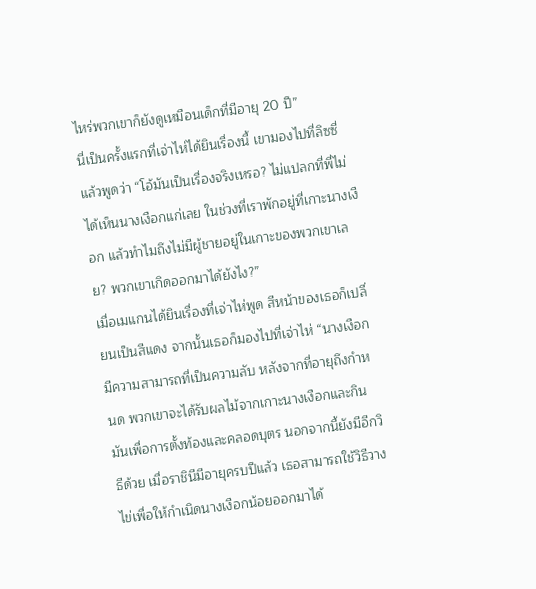ไหร่พวกเขาก็ยังดูเหมือนเด็กที่มีอายุ 20 ปี”
นี่เป็นครั้งแรกที่เจ่าไห่ได้ยินเรื่องนี้ เขามองไปที่ลิซซี่แล้วพูดว่า “โอ้มันเป็นเรื่องจริงเหรอ? ไม่แปลกที่พี่ไม่ได้เห็นนางเงือกแก่เลย ในช่วงที่เราพักอยู่ที่เกาะนางเงือก แล้วทําไมถึงไม่มีผู้ชายอยู่ในเกาะของพวกเขาเลย? พวกเขาเกิดออกมาได้ยังไง?”
เมื่อเมแกนได้ยินเรื่องที่เจ่าไห่พูด สีหน้าของเธอก็เปลี่ยนเป็นสีแดง จากนั้นเธอก็มองไปที่เจ่าไห่ “นางเงือกมีความสามารถที่เป็นความลับ หลังจากที่อายุถึงกําหนด พวกเขาจะได้รับผลไม้จากเกาะนางเงือกและกินมันเพื่อการตั้งท้องและคลอดบุตร นอกจากนี้ยังมีอีกวิธีด้วย เมื่อราชินีมีอายุครบปีแล้ว เธอสามารถใช้วิธีวางไข่เพื่อให้กําเนิดนางเงือกน้อยออกมาได้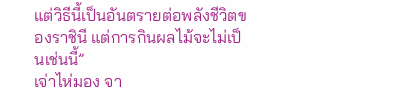แต่วิธีนี้เป็นอันตรายต่อพลังชีวิตของราชินี แต่การกินผลไม้จะไม่เป็นเช่นนี้”
เจ่าไห่มอง จา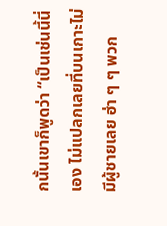กนั้นเขาก็พูดว่า “เป็นเช่นนี้นี่เอง ไม่แปลกเลยที่บนเกาะไม่มีผู้ชายเลย ฮ่า ๆ ๆ พวก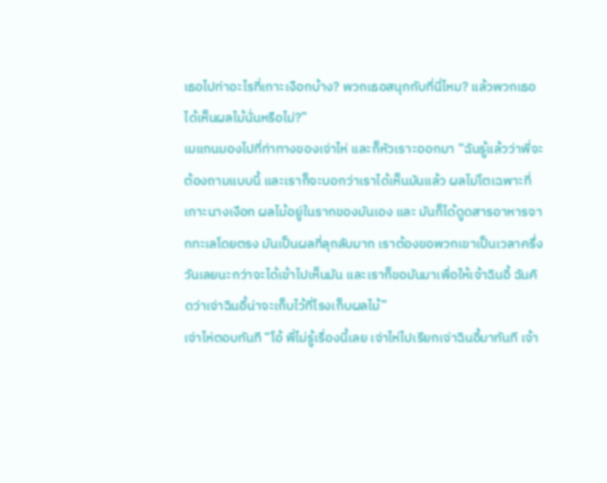เธอไปท่าอะไรที่เกาะเงือกบ้าง? พวกเธอสนุกกับที่นี่ไหม? แล้วพวกเธอได้เห็นผลไม้นั่นหรือไม่?”
เมแกนมองไปที่ท่าทางของเจ่าไห่ และก็หัวเราะออกมา “ฉันรู้แล้วว่าพี่จะต้องถามแบบนี้ และเราก็จะบอกว่าเราได้เห็นมันแล้ว ผลไม่โตเฉพาะที่เกาะนางเงือก ผลไม้อยู่ในรากของมันเอง และ มันก็ได้ดูดสารอาหารจากทะเลโดยตรง มันเป็นผลที่ลุกลับมาก เราต้องขอพวกเขาเป็นเวลาครึ่งวันเลยนะกว่าจะได้เข้าไปเห็นมัน และเราก็ขอมันมาเพื่อให้เจ้าฉินอี้ ฉันคิดว่าเจ่าฉินอี้น่าจะเก็บไว้ที่โรงเก็บผลไม้”
เจ่าไห่ตอบทันที “โอ้ พี่ไม่รู้เรื่องนี้เลย เจ่าไห่ไปเรียกเจ่าฉินอี้มาทันที เจ้า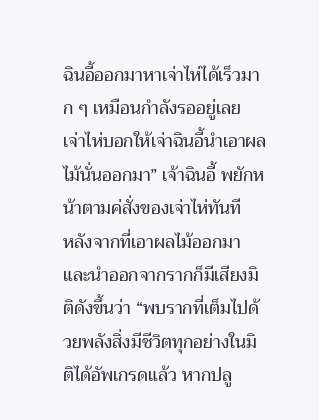ฉินอี้ออกมาหาเจ่าไห่ได้เร็วมาก ๆ เหมือนกําลังรออยู่เลย เจ่าไห่บอกให้เจ่าฉินอี้นําเอาผลไม้นั่นออกมา” เจ้าฉินอี้ พยักหน้าตามค่สั่งของเจ่าไห่ทันที
หลังจากที่เอาผลไม้ออกมาและนําออกจากรากก็มีเสียงมิติดังขึ้นว่า “พบรากที่เต็มไปด้วยพลังสิ่งมีชีวิตทุกอย่างในมิติได้อัพเกรดแล้ว หากปลู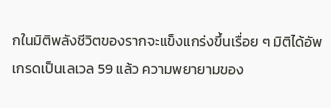กในมิติพลังชีวิตของรากจะแข็งแกร่งขึ้นเรื่อย ๆ มิติได้อัพเกรดเป็นเลเวล 59 แล้ว ความพยายามของ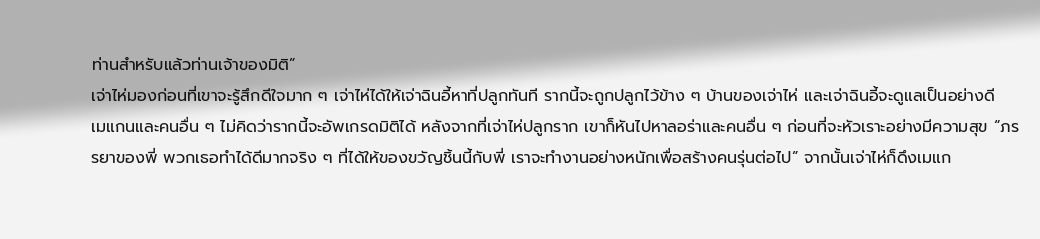ท่านสําหรับแล้วท่านเจ้าของมิติ”
เจ่าไห่มองก่อนที่เขาจะรู้สึกดีใจมาก ๆ เจ่าไห่ได้ให้เจ่าฉินอี้หาที่ปลูกทันที รากนี้จะถูกปลูกไว้ข้าง ๆ บ้านของเจ่าไห่ และเจ่าฉินอี้จะดูแลเป็นอย่างดี
เมแกนและคนอื่น ๆ ไม่คิดว่ารากนี้จะอัพเกรดมิติได้ หลังจากที่เจ่าไห่ปลูกราก เขาก็หันไปหาลอร่าและคนอื่น ๆ ก่อนที่จะหัวเราะอย่างมีความสุข “ภรรยาของพี่ พวกเธอทําได้ดีมากจริง ๆ ที่ได้ให้ของขวัญชิ้นนี้กับพี่ เราจะทํางานอย่างหนักเพื่อสร้างคนรุ่นต่อไป” จากนั้นเจ่าไห่ก็ดึงเมแก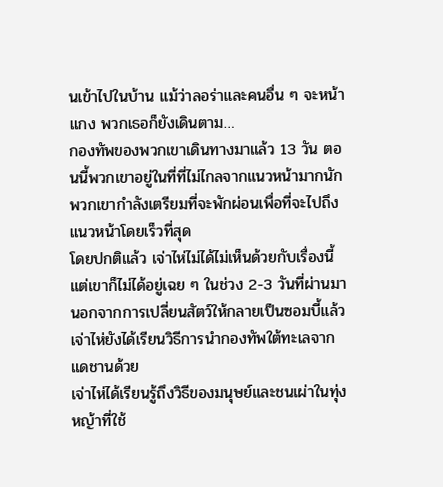นเข้าไปในบ้าน แม้ว่าลอร่าและคนอื่น ๆ จะหน้าแกง พวกเธอก็ยังเดินตาม…
กองทัพของพวกเขาเดินทางมาแล้ว 13 วัน ตอนนี้พวกเขาอยู่ในที่ที่ไม่ไกลจากแนวหน้ามากนัก พวกเขากําลังเตรียมที่จะพักผ่อนเพื่อที่จะไปถึงแนวหน้าโดยเร็วที่สุด
โดยปกติแล้ว เจ่าไห่ไม่ได้ไม่เห็นด้วยกับเรื่องนี้ แต่เขาก็ไม่ได้อยู่เฉย ๆ ในช่วง 2-3 วันที่ผ่านมา นอกจากการเปลี่ยนสัตว์ให้กลายเป็นซอมบี้แล้ว เจ่าไห่ยังได้เรียนวิธีการนํากองทัพใต้ทะเลจากแดชานด้วย
เจ่าไห่ได้เรียนรู้ถึงวิธีของมนุษย์และชนเผ่าในทุ่งหญ้าที่ใช้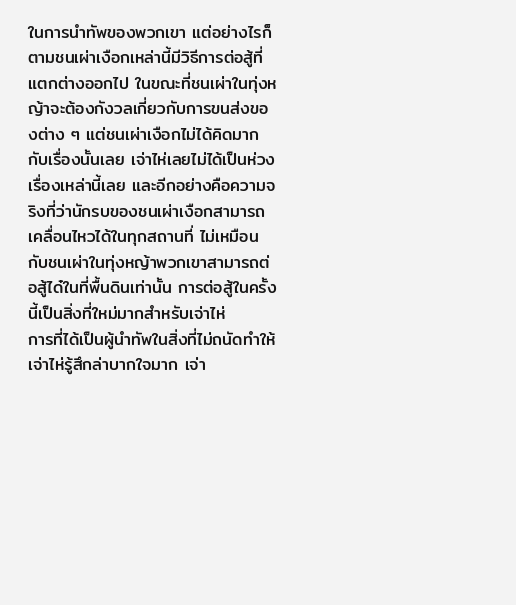ในการนําทัพของพวกเขา แต่อย่างไรก็ตามชนเผ่าเงือกเหล่านี้มีวิธีการต่อสู้ที่แตกต่างออกไป ในขณะที่ชนเผ่าในทุ่งหญ้าจะต้องกังวลเกี่ยวกับการขนส่งของต่าง ๆ แต่ชนเผ่าเงือกไม่ได้คิดมากกับเรื่องนั้นเลย เจ่าไห่เลยไม่ได้เป็นห่วงเรื่องเหล่านี้เลย และอีกอย่างคือความจริงที่ว่านักรบของชนเผ่าเงือกสามารถเคลื่อนไหวได้ในทุกสถานที่ ไม่เหมือนกับชนเผ่าในทุ่งหญ้าพวกเขาสามารถต่อสู้ได๋ในที่พื้นดินเท่านั้น การต่อสู้ในครั้งนี้เป็นสิ่งที่ใหม่มากสําหรับเจ่าไห่
การที่ได้เป็นผู้นําทัพในสิ่งที่ไม่ถนัดทําให้เจ่าไห่รู้สึกล่าบากใจมาก เจ่า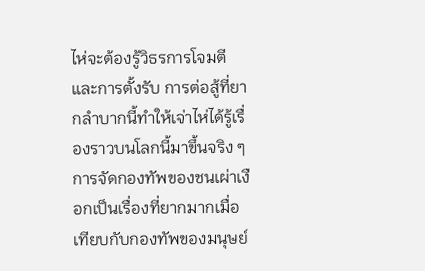ไห่จะต้องรู้วิธรการโจมตีและการตั้งรับ การต่อสู้ที่ยากลําบากนี้ทําให้เจ่าไห่ได้รู้เรื่องราวบนโลกนี้มาขึ้นจริง ๆ การจัดกองทัพของชนเผ่าเงือกเป็นเรื่องที่ยากมากเมื่อเทียบกับกองทัพของมนุษย์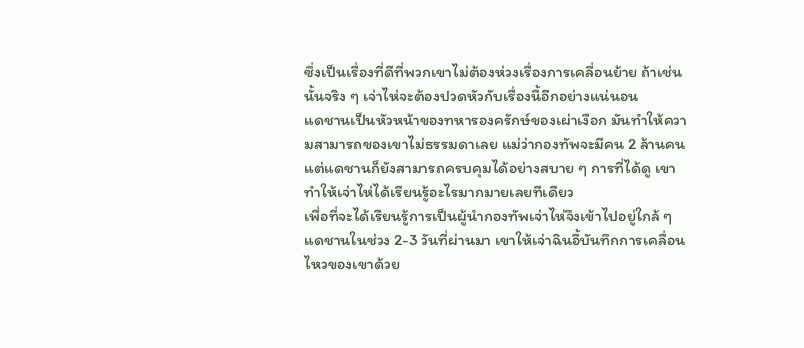ซึ่งเป็นเรื่องที่ดีที่พวกเขาไม่ต้องห่วงเรื่องการเคลื่อนย้าย ถ้าเช่นนั้นจริง ๆ เจ่าไห่จะต้องปวดหัวกับเรื่องนี้อีกอย่างแน่นอน
แดชานเป็นหัวหน้าของทหารองครักษ์ของเผ่าเงือก มันทําให้ความสามารถของเขาไม่ธรรมดาเลย แม่ว่ากองทัพจะมีคน 2 ล้านคน แต่แดชานก็ยังสามารถครบคุมได้อย่างสบาย ๆ การที่ได้ดู เขาทําให้เจ่าไห่ได้เรียนรู้อะไรมากมายเลยทีเดียว
เพื่อที่จะได้เรียนรู้การเป็นผู้นํากองทัพเจ่าไห่จึงเข้าไปอยู่ใกล้ ๆ แดชานในช่วง 2-3 วันที่ผ่านมา เขาให้เจ่าฉินอี้บันทึกการเคลื่อนไหวของเขาด้วย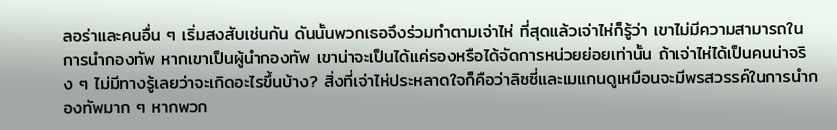ลอร่าและคนอื่น ๆ เริ่มสงสับเช่นกัน ดันนั้นพวกเธอจึงร่วมทําตามเจ่าไห่ ที่สุดแล้วเจ่าไห่ก็รู้ว่า เขาไม่มีความสามารถในการนํากองทัพ หากเขาเป็นผู้นํากองทัพ เขาน่าจะเป็นได้แค่รองหรือได้จัดการหน่วยย่อยเท่านั้น ถ้าเจ่าไห่ได้เป็นคนน่าจริง ๆ ไม่มีทางรู้เลยว่าจะเกิดอะไรขึ้นบ้าง? สิ่งที่เจ่าไห่ประหลาดใจก็คือว่าลิซซี่และเมแกนดูเหมือนจะมีพรสวรรค์ในการนํากองทัพมาก ๆ หากพวก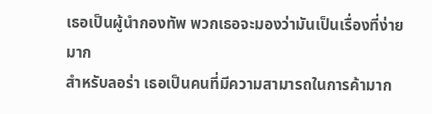เธอเป็นผู้นํากองทัพ พวกเธอจะมองว่ามันเป็นเรื่องที่ง่ายมาก
สําหรับลอร่า เธอเป็นคนที่มีความสามารถในการค้ามาก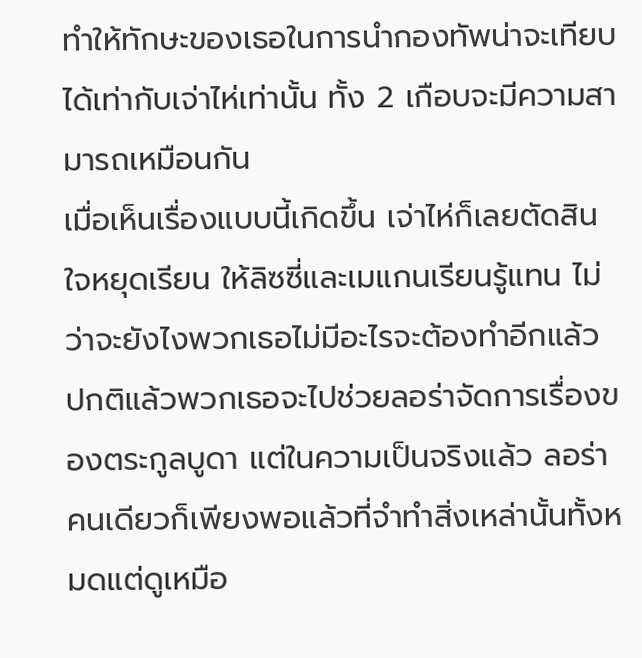ทําให้ทักษะของเธอในการนํากองทัพน่าจะเทียบได้เท่ากับเจ่าไห่เท่านั้น ทั้ง 2 เกือบจะมีความสามารถเหมือนกัน
เมื่อเห็นเรื่องแบบนี้เกิดขึ้น เจ่าไห่ก็เลยตัดสินใจหยุดเรียน ให้ลิซซี่และเมแกนเรียนรู้แทน ไม่ว่าจะยังไงพวกเธอไม่มีอะไรจะต้องทําอีกแล้ว ปกติแล้วพวกเธอจะไปช่วยลอร่าจัดการเรื่องของตระกูลบูดา แต่ในความเป็นจริงแล้ว ลอร่าคนเดียวก็เพียงพอแล้วที่จําทําสิ่งเหล่านั้นทั้งหมดแต่ดูเหมือ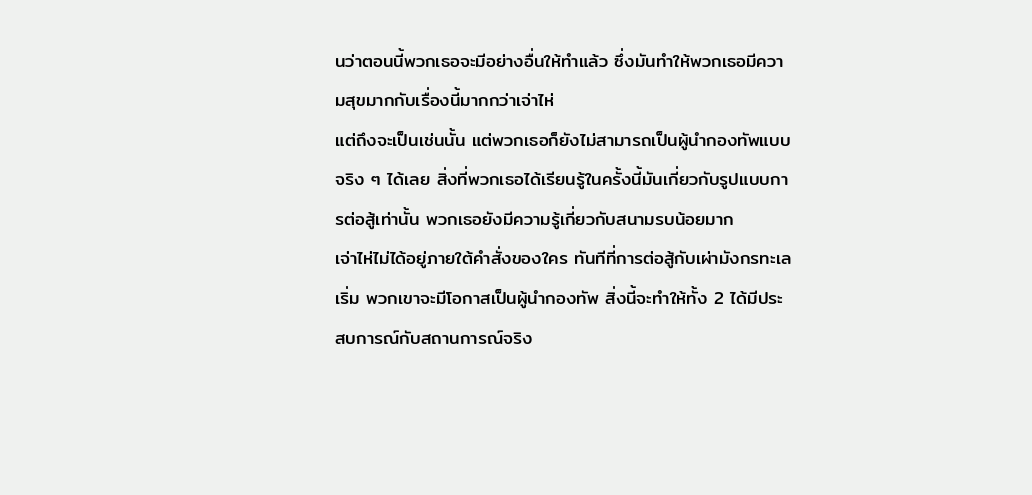นว่าตอนนี้พวกเธอจะมีอย่างอื่นให้ทําแล้ว ซึ่งมันทําให้พวกเธอมีความสุขมากกับเรื่องนี้มากกว่าเจ่าไห่
แต่ถึงจะเป็นเช่นนั้น แต่พวกเธอก็ยังไม่สามารถเป็นผู้นํากองทัพแบบจริง ๆ ได้เลย สิ่งที่พวกเธอได้เรียนรู้ในครั้งนี้มันเกี่ยวกับรูปแบบการต่อสู้เท่านั้น พวกเธอยังมีความรู้เกี่ยวกับสนามรบน้อยมาก
เจ่าไห่ไม่ได้อยู่ภายใต้คําสั่งของใคร ทันทีที่การต่อสู้กับเผ่ามังกรทะเลเริ่ม พวกเขาจะมีโอกาสเป็นผู้นํากองทัพ สิ่งนี้จะทําให้ทั้ง 2 ได้มีประสบการณ์กับสถานการณ์จริง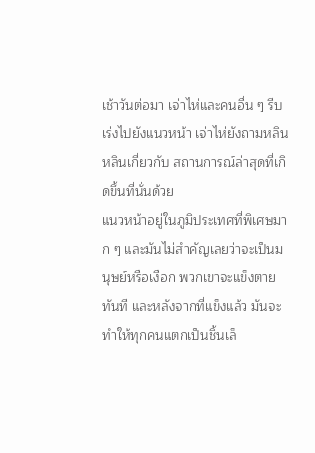เช้าวันต่อมา เจ่าไห่และคนอื่น ๆ รีบเร่งไปยังแนวหน้า เจ่าไห่ยังถามหลินหลินเกี่ยวกับ สถานการณ์ล่าสุดที่เกิดขึ้นที่นั่นด้วย
แนวหน้าอยู่ในภูมิประเทศที่พิเศษมาก ๆ และมันไม่สําคัญเลยว่าจะเป็นมนุษย์หรือเงือก พวกเขาจะแข็งตายทันที และหลังจากที่แข็งแล้ว มันจะทําให้ทุกคนแตกเป็นชิ้นเล็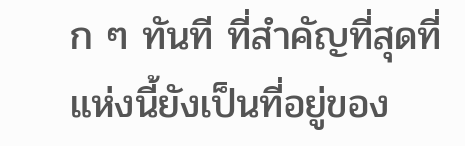ก ๆ ทันที ที่สําคัญที่สุดที่แห่งนี้ยังเป็นที่อยู่ของ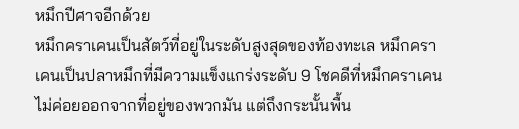หมึกปีศาจอีกด้วย
หมึกคราเคนเป็นสัตว์ที่อยู่ในระดับสูงสุดของท้องทะเล หมึกคราเคนเป็นปลาหมึกที่มีความแข็งแกร่งระดับ 9 โชคดีที่หมึกคราเคนไม่ค่อยออกจากที่อยู่ของพวกมัน แต่ถึงกระนั้นพื้น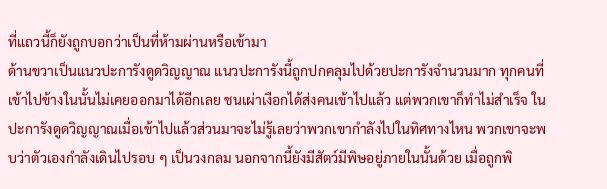ที่แถวนี้ก็ยังถูกบอกว่าเป็นที่ห้ามผ่านหรือเข้ามา
ด้านขวาเป็นแนวปะการังดูดวิญญาณ แนวปะการังนี้ถูกปกคลุมไปด้วยปะการังจํานวนมาก ทุกคนที่เข้าไปข้างในนั้นไม่เคยออกมาได้อีกเลย ชนเผ่าเงือกได้ส่งคนเข้าไปแล้ว แต่พวกเขาก็ทําไม่สําเร็จ ในปะการังดูดวิญญาณเมื่อเข้าไปแล้วส่วนมาจะไม่รู้เลยว่าพวกเขากําลังไปในทิศทางไหน พวกเขาจะพบว่าตัวเองกําลังเดินไปรอบ ๆ เป็นวงกลม นอกจากนี้ยังมีสัตว์มีพิษอยู่ภายในนั้นด้วย เมื่อถูกพิ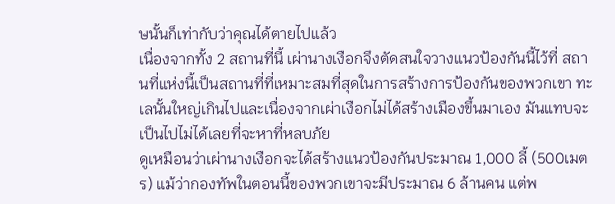ษนั้นก็เท่ากับว่าคุณได้ตายไปแล้ว
เนื่องจากทั้ง 2 สถานที่นี้ เผ่านางเงือกจึงตัดสนใจวางแนวป้องกันนี้ไว้ที่ สถานที่แห่งนี้เป็นสถานที่ที่เหมาะสมที่สุดในการสร้างการป้องกันของพวกเขา ทะเลนั้นใหญ่เกินไปและเนื่องจากเผ่าเงือกไม่ได้สร้างเมืองขึ้นมาเอง มันแทบจะเป็นไปไม่ได้เลยที่จะหาที่หลบภัย
ดูเหมือนว่าเผ่านางเงือกจะได้สร้างแนวป้องกันประมาณ 1,000 ลี้ (500เมตร) แม้ว่ากองทัพในตอนนี้ของพวกเขาจะมีประมาณ 6 ล้านคน แต่พ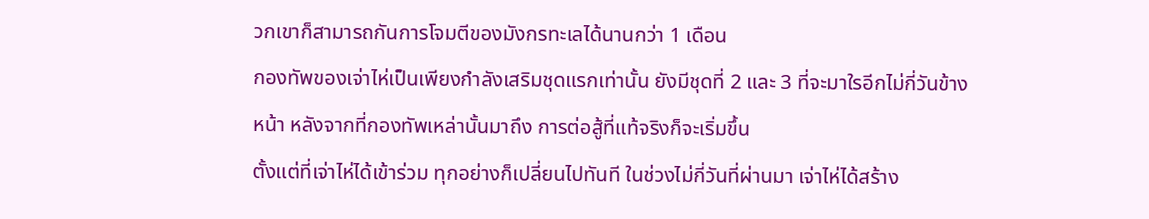วกเขาก็สามารถกันการโจมตีของมังกรทะเลได้นานกว่า 1 เดือน
กองทัพของเจ่าไห่เป็นเพียงกําลังเสริมชุดแรกเท่านั้น ยังมีชุดที่ 2 และ 3 ที่จะมาใรอีกไม่กี่วันข้างหน้า หลังจากที่กองทัพเหล่านั้นมาถึง การต่อสู้ที่แท้จริงก็จะเริ่มขึ้น
ตั้งแต่ที่เจ่าไห่ได้เข้าร่วม ทุกอย่างก็เปลี่ยนไปทันที ในช่วงไม่กี่วันที่ผ่านมา เจ่าไห่ได้สร้าง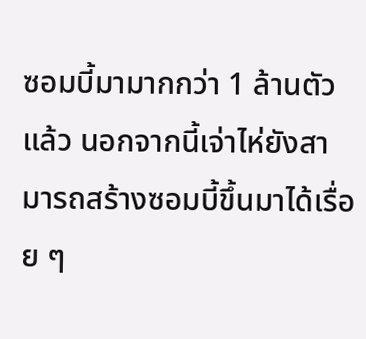ซอมบี้มามากกว่า 1 ล้านตัวแล้ว นอกจากนี้เจ่าไห่ยังสามารถสร้างซอมบี้ขึ้นมาได้เรื่อย ๆ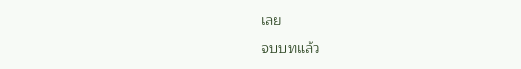เลย
จบบทแล้ว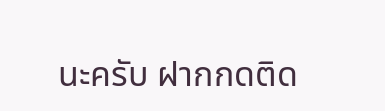นะครับ ฝากกดติด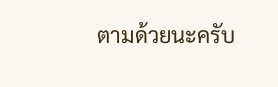ตามด้วยนะครับ